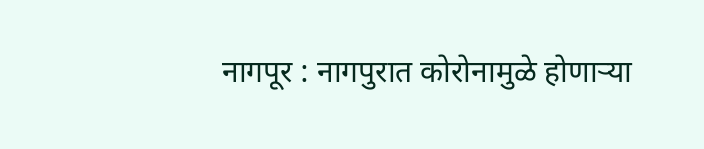नागपूर : नागपुरात कोरोनामुळे होणाऱ्या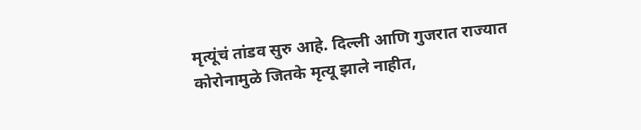मृत्यूंचं तांडव सुरु आहे. दिल्ली आणि गुजरात राज्यात कोरोनामुळे जितके मृत्यू झाले नाहीत,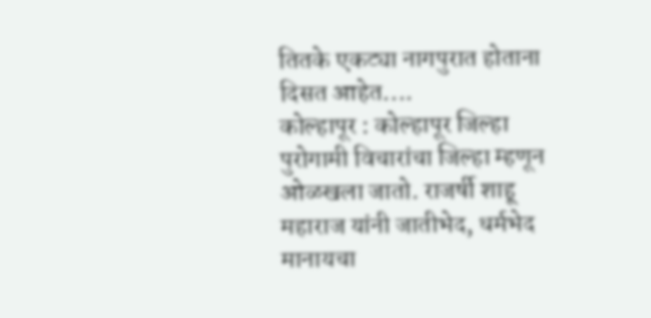तितके एकट्या नागपुरात होताना दिसत आहेत....
कोल्हापूर : कोल्हापूर जिल्हा पुरोगामी विचारांचा जिल्हा म्हणून ओळखला जातो. राजर्षी शाहू महाराज यांनी जातीभेद, धर्मभेद मानायचा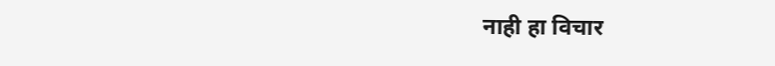नाही हा विचार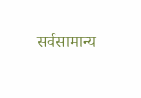सर्वसामान्य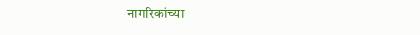नागरिकांच्या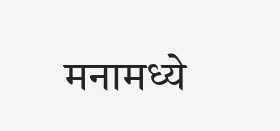मनामध्ये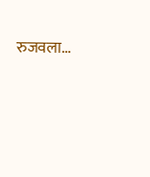रुजवला...